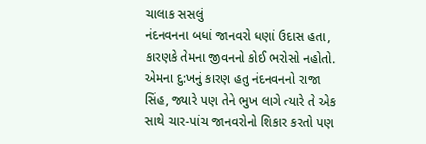ચાલાક સસલું
નંદનવનના બધાં જાનવરો ધણાં ઉદાસ હતા, કારણકે તેમના જીવનનો કોઈ ભરોસો નહોતો. એમના દુ:ખનું કારણ હતુ નંદનવનનો રાજા સિંહ, જ્યારે પણ તેને ભુખ લાગે ત્યારે તે એક સાથે ચાર-પાંચ જાનવરોનો શિકાર કરતો પણ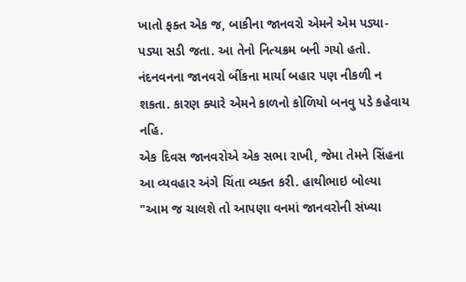ખાતો ફક્ત એક જ, બાકીના જાનવરો એમને એમ પડ્યા-પડ્યા સડી જતા. આ તેનો નિત્યક્રમ બની ગયો હતો. નંદનવનના જાનવરો બીંકના માર્યા બહાર પણ નીકળી ન શકતા. કારણ ક્યારે એમને કાળનો કોળિયો બનવુ પડે કહેવાય નહિ.
એક દિવસ જાનવરોએ એક સભા રાખી, જેમા તેમને સિંહના આ વ્યવહાર અંગે ચિંતા વ્યક્ત કરી. હાથીભાઇ બોલ્યા "આમ જ ચાલશે તો આપણા વનમાં જાનવરોની સંખ્યા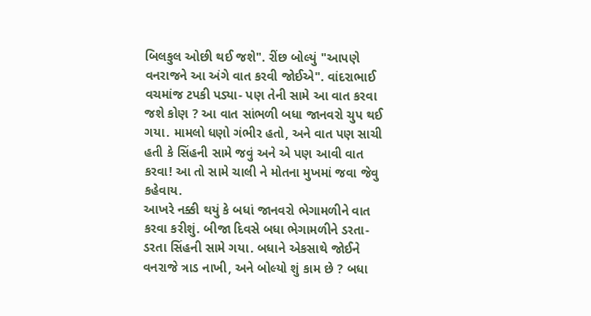બિલકુલ ઓછી થઈ જશે". રીંછ બોલ્યું "આપણે વનરાજને આ અંગે વાત કરવી જોઈએ". વાંદરાભાઈ વચમાંજ ટપકી પડ્યા- પણ તેની સામે આ વાત કરવા જશે કોણ ? આ વાત સાંભળી બધા જાનવરો ચુપ થઈ ગયા. મામલો ધણો ગંભીર હતો, અને વાત પણ સાચી હતી કે સિંહની સામે જવું અને એ પણ આવી વાત કરવા! આ તો સામે ચાલી ને મોતના મુખમાં જવા જેવુ કહેવાય.
આખરે નક્કી થયું કે બધાં જાનવરો ભેગામળીને વાત કરવા કરીશું. બીજા દિવસે બધા ભેગામળીને ડરતા-ડરતા સિંહની સામે ગયા. બધાને એકસાથે જોઈને વનરાજે ત્રાડ નાખી, અને બોલ્યો શું કામ છે ? બધા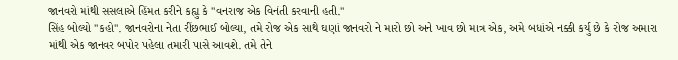જાનવરો માંથી સસલાએ હિંમત કરીને કહ્યુ કે "વનરાજ એક વિનંતી કરવાની હતી."
સિંહ બોલ્યો "કહો". જાનવરોના નેતા રીંછભાઈ બોલ્યા, તમે રોજ એક સાથે ઘણાં જાનવરો ને મારો છો અને ખાવ છો માત્ર એક, અમે બધાંએ નક્કી કર્યુ છે કે રોજ અમારા માંથી એક જાનવર બપોર પહેલા તમારી પાસે આવશે. તમે તેને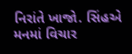નિરાંતે ખાજો. સિંહએ મનમાં વિચાર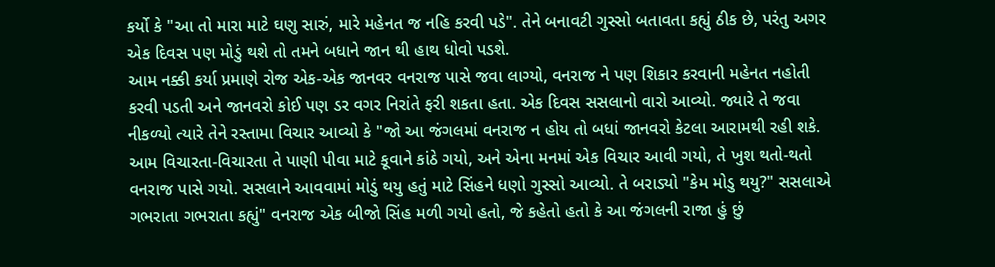કર્યો કે "આ તો મારા માટે ઘણુ સારું, મારે મહેનત જ નહિ કરવી પડે". તેને બનાવટી ગુસ્સો બતાવતા કહ્યું ઠીક છે, પરંતુ અગર એક દિવસ પણ મોડું થશે તો તમને બધાને જાન થી હાથ ધોવો પડશે.
આમ નક્કી કર્યા પ્રમાણે રોજ એક-એક જાનવર વનરાજ પાસે જવા લાગ્યો, વનરાજ ને પણ શિકાર કરવાની મહેનત નહોતી કરવી પડતી અને જાનવરો કોઈ પણ ડર વગર નિરાંતે ફરી શકતા હતા. એક દિવસ સસલાનો વારો આવ્યો. જ્યારે તે જવા નીકળ્યો ત્યારે તેને રસ્તામા વિચાર આવ્યો કે "જો આ જંગલમાં વનરાજ ન હોય તો બધાં જાનવરો કેટલા આરામથી રહી શકે. આમ વિચારતા-વિચારતા તે પાણી પીવા માટે કૂવાને કાંઠે ગયો, અને એના મનમાં એક વિચાર આવી ગયો, તે ખુશ થતો-થતો વનરાજ પાસે ગયો. સસલાને આવવામાં મોડું થયુ હતું માટે સિંહને ધણો ગુસ્સો આવ્યો. તે બરાડ્યો "કેમ મોડુ થયુ?" સસલાએ ગભરાતા ગભરાતા કહ્યું" વનરાજ એક બીજો સિંહ મળી ગયો હતો, જે કહેતો હતો કે આ જંગલની રાજા હું છું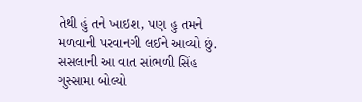તેથી હું તને ખાઇશ, પણ હુ તમને મળવાની પરવાનગી લઈને આવ્યો છું. સસલાની આ વાત સાંભળી સિંહ ગુસ્સામા બોલ્યો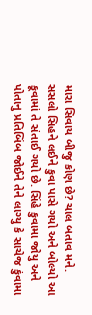મારા સિવાય બીજુ કોણ છે? ચાલ બતાવ મને.
સસલો સિહને લઈને કુવા પાસે ગયો અને બોલ્યો આ કૂવામાં તે સંતાઈ ગયો છે. સિંહે કુવામા જોયુ અને પોતાનુ પ્રતિબિંબ જોઈને તેને લાગ્યુ કે સાચેજ કુંવામા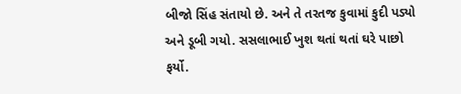બીજો સિંહ સંતાયો છે. અને તે તરતજ કુવામાં કુદી પડ્યો અને ડૂબી ગયો. સસલાભાઈ ખુશ થતાં થતાં ઘરે પાછો ફર્યો.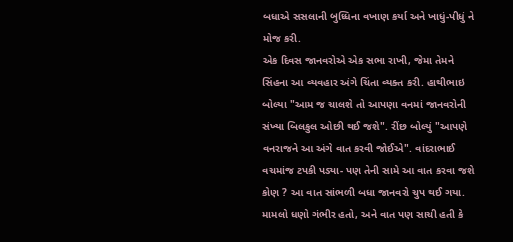બધાએ સસલાની બુધ્ધિના વખાણ કર્યા અને ખાધું-પીધું ને મોજ કરી.
એક દિવસ જાનવરોએ એક સભા રાખી, જેમા તેમને સિંહના આ વ્યવહાર અંગે ચિંતા વ્યક્ત કરી. હાથીભાઇ બોલ્યા "આમ જ ચાલશે તો આપણા વનમાં જાનવરોની સંખ્યા બિલકુલ ઓછી થઈ જશે". રીંછ બોલ્યું "આપણે વનરાજને આ અંગે વાત કરવી જોઈએ". વાંદરાભાઈ વચમાંજ ટપકી પડ્યા- પણ તેની સામે આ વાત કરવા જશે કોણ ? આ વાત સાંભળી બધા જાનવરો ચુપ થઈ ગયા. મામલો ધણો ગંભીર હતો, અને વાત પણ સાચી હતી કે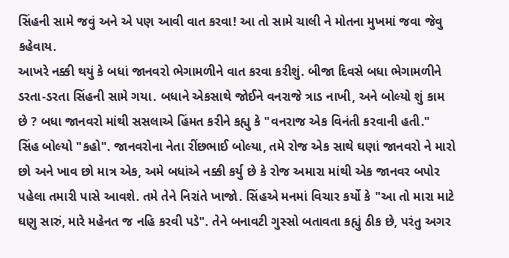સિંહની સામે જવું અને એ પણ આવી વાત કરવા! આ તો સામે ચાલી ને મોતના મુખમાં જવા જેવુ કહેવાય.
આખરે નક્કી થયું કે બધાં જાનવરો ભેગામળીને વાત કરવા કરીશું. બીજા દિવસે બધા ભેગામળીને ડરતા-ડરતા સિંહની સામે ગયા. બધાને એકસાથે જોઈને વનરાજે ત્રાડ નાખી, અને બોલ્યો શું કામ છે ? બધા જાનવરો માંથી સસલાએ હિંમત કરીને કહ્યુ કે "વનરાજ એક વિનંતી કરવાની હતી."
સિંહ બોલ્યો "કહો". જાનવરોના નેતા રીંછભાઈ બોલ્યા, તમે રોજ એક સાથે ઘણાં જાનવરો ને મારો છો અને ખાવ છો માત્ર એક, અમે બધાંએ નક્કી કર્યુ છે કે રોજ અમારા માંથી એક જાનવર બપોર પહેલા તમારી પાસે આવશે. તમે તેને નિરાંતે ખાજો. સિંહએ મનમાં વિચાર કર્યો કે "આ તો મારા માટે ઘણુ સારું, મારે મહેનત જ નહિ કરવી પડે". તેને બનાવટી ગુસ્સો બતાવતા કહ્યું ઠીક છે, પરંતુ અગર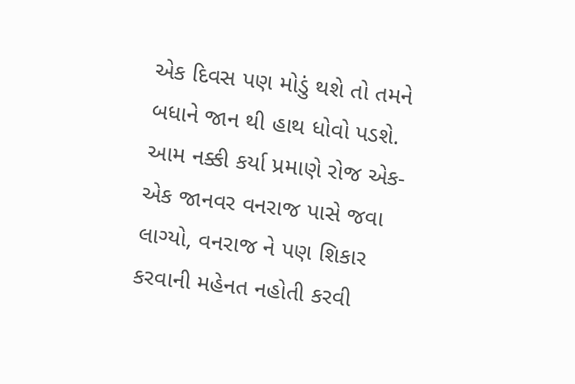એક દિવસ પણ મોડું થશે તો તમને બધાને જાન થી હાથ ધોવો પડશે.
આમ નક્કી કર્યા પ્રમાણે રોજ એક-એક જાનવર વનરાજ પાસે જવા લાગ્યો, વનરાજ ને પણ શિકાર કરવાની મહેનત નહોતી કરવી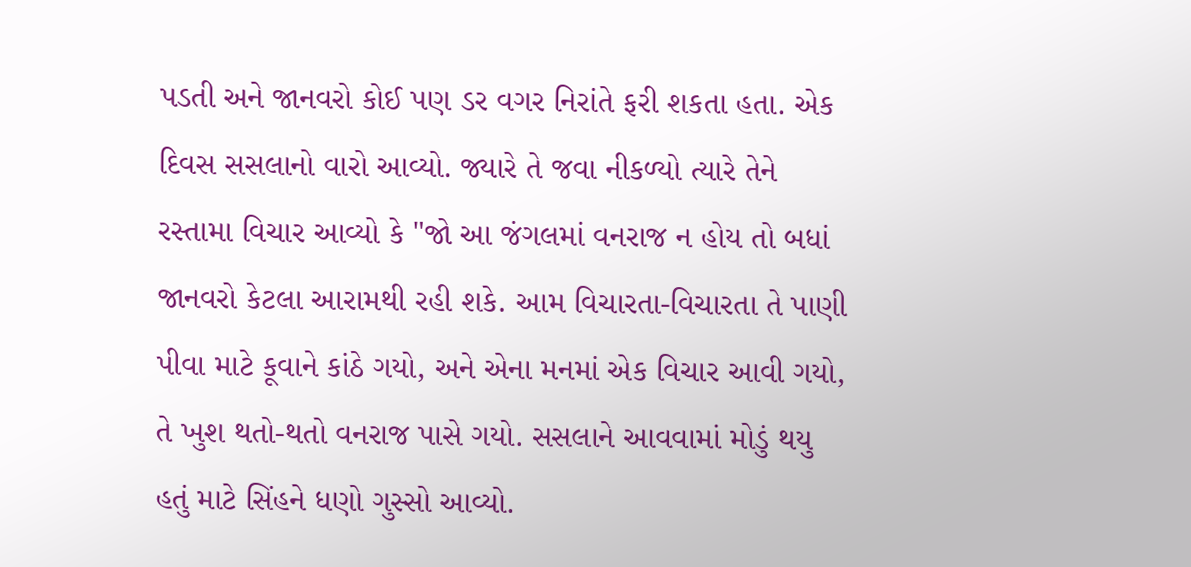પડતી અને જાનવરો કોઈ પણ ડર વગર નિરાંતે ફરી શકતા હતા. એક દિવસ સસલાનો વારો આવ્યો. જ્યારે તે જવા નીકળ્યો ત્યારે તેને રસ્તામા વિચાર આવ્યો કે "જો આ જંગલમાં વનરાજ ન હોય તો બધાં જાનવરો કેટલા આરામથી રહી શકે. આમ વિચારતા-વિચારતા તે પાણી પીવા માટે કૂવાને કાંઠે ગયો, અને એના મનમાં એક વિચાર આવી ગયો, તે ખુશ થતો-થતો વનરાજ પાસે ગયો. સસલાને આવવામાં મોડું થયુ હતું માટે સિંહને ધણો ગુસ્સો આવ્યો.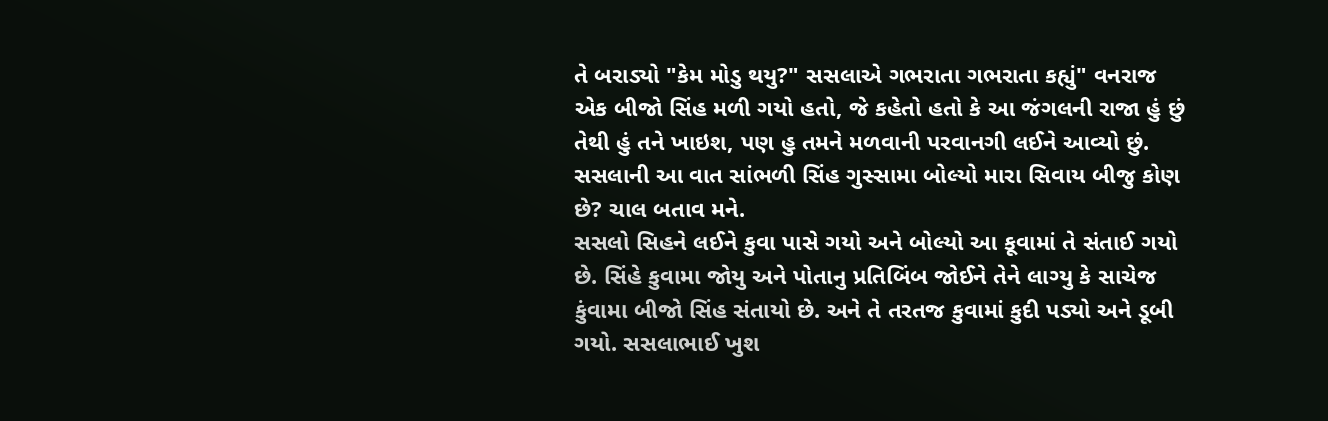તે બરાડ્યો "કેમ મોડુ થયુ?" સસલાએ ગભરાતા ગભરાતા કહ્યું" વનરાજ એક બીજો સિંહ મળી ગયો હતો, જે કહેતો હતો કે આ જંગલની રાજા હું છું તેથી હું તને ખાઇશ, પણ હુ તમને મળવાની પરવાનગી લઈને આવ્યો છું. સસલાની આ વાત સાંભળી સિંહ ગુસ્સામા બોલ્યો મારા સિવાય બીજુ કોણ છે? ચાલ બતાવ મને.
સસલો સિહને લઈને કુવા પાસે ગયો અને બોલ્યો આ કૂવામાં તે સંતાઈ ગયો છે. સિંહે કુવામા જોયુ અને પોતાનુ પ્રતિબિંબ જોઈને તેને લાગ્યુ કે સાચેજ કુંવામા બીજો સિંહ સંતાયો છે. અને તે તરતજ કુવામાં કુદી પડ્યો અને ડૂબી ગયો. સસલાભાઈ ખુશ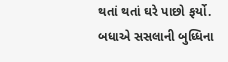થતાં થતાં ઘરે પાછો ફર્યો.
બધાએ સસલાની બુધ્ધિના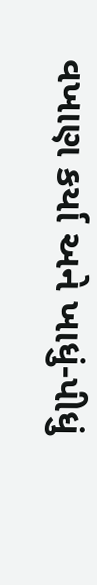વખાણ કર્યા અને ખાધું-પીધું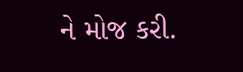ને મોજ કરી.